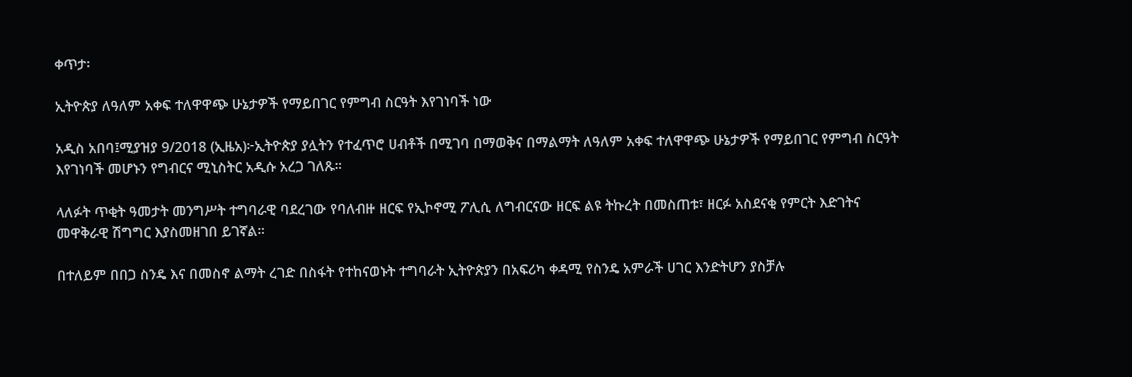ቀጥታ፡

ኢትዮጵያ ለዓለም አቀፍ ተለዋዋጭ ሁኔታዎች የማይበገር የምግብ ስርዓት እየገነባች ነው

አዲስ አበባ፤ሚያዝያ 9/2018 (ኢዜአ)፦ኢትዮጵያ ያሏትን የተፈጥሮ ሀብቶች በሚገባ በማወቅና በማልማት ለዓለም አቀፍ ተለዋዋጭ ሁኔታዎች የማይበገር የምግብ ስርዓት እየገነባች መሆኑን የግብርና ሚኒስትር አዲሱ አረጋ ገለጹ።

ላለፉት ጥቂት ዓመታት መንግሥት ተግባራዊ ባደረገው የባለብዙ ዘርፍ የኢኮኖሚ ፖሊሲ ለግብርናው ዘርፍ ልዩ ትኩረት በመስጠቱ፣ ዘርፉ አስደናቂ የምርት እድገትና መዋቅራዊ ሽግግር እያስመዘገበ ይገኛል።

በተለይም በበጋ ስንዴ እና በመስኖ ልማት ረገድ በስፋት የተከናወኑት ተግባራት ኢትዮጵያን በአፍሪካ ቀዳሚ የስንዴ አምራች ሀገር እንድትሆን ያስቻሉ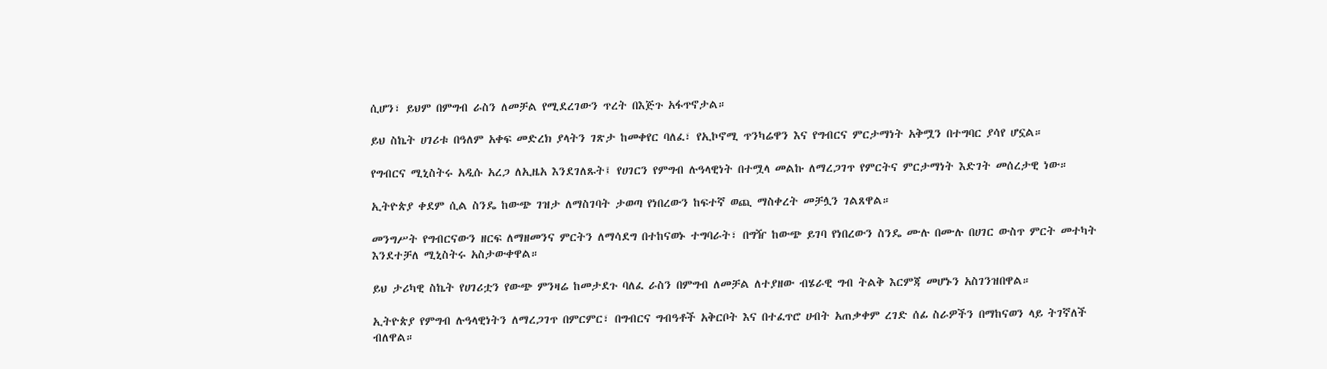ሲሆን፣ ይህም በምግብ ራስን ለመቻል የሚደረገውን ጥረት በእጅጉ አፋጥኖታል።

ይህ ስኬት ሀገሪቱ በዓለም አቀፍ መድረክ ያላትን ገጽታ ከመቀየር ባለፈ፣ የኢኮኖሚ ጥንካሬዋን እና የግብርና ምርታማነት አቅሟን በተግባር ያሳየ ሆኗል።

የግብርና ሚኒስትሩ አዲሱ አረጋ ለኢዜአ እንደገለጹት፤ የሀገርን የምግብ ሉዓላዊነት በተሟላ መልኩ ለማረጋገጥ የምርትና ምርታማነት እድገት መሰረታዊ ነው።

ኢትዮጵያ ቀደም ሲል ስንዴ ከውጭ ገዝታ ለማስገባት ታወጣ የነበረውን ከፍተኛ ወጪ ማስቀረት መቻሏን ገልጸዋል።

መንግሥት የግብርናውን ዘርፍ ለማዘመንና ምርትን ለማሳደግ በተከናወኑ ተግባራት፣ በግዥ ከውጭ ይገባ የነበረውን ስንዴ ሙሉ በሙሉ በሀገር ውስጥ ምርት መተካት እንደተቻለ ሚኒስትሩ አስታውቀዋል።

ይህ ታሪካዊ ስኬት የሀገሪቷን የውጭ ምንዛሬ ከመታደጉ ባለፈ ራስን በምግብ ለመቻል ለተያዘው ብሄራዊ ግብ ትልቅ እርምጃ መሆኑን አስገንዝበዋል።

ኢትዮጵያ የምግብ ሉዓላዊነትን ለማረጋገጥ በምርምር፣ በግብርና ግብዓቶች አቅርቦት እና በተፈጥሮ ሀብት አጠቃቀም ረገድ ሰፊ ስራዎችን በማከናወን ላይ ትገኛለች ብለዋል።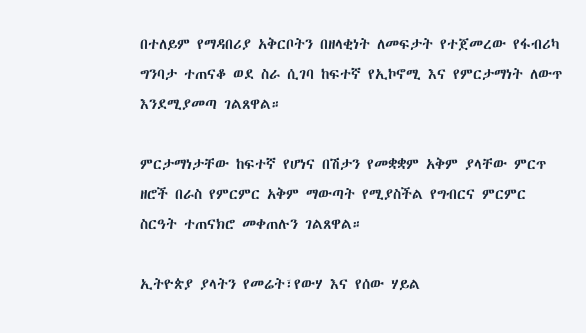በተለይም የማዳበሪያ አቅርቦትን በዘላቂነት ለመፍታት የተጀመረው የፋብሪካ ግንባታ ተጠናቆ ወደ ስራ ሲገባ ከፍተኛ የኢኮኖሚ እና የምርታማነት ለውጥ እንደሚያመጣ ገልጸዋል።

ምርታማነታቸው ከፍተኛ የሆነና በሽታን የመቋቋም አቅም ያላቸው ምርጥ ዘሮች በራስ የምርምር አቅም ማውጣት የሚያስችል የግብርና ምርምር ስርዓት ተጠናክሮ መቀጠሉን ገልጸዋል።

ኢትዮጵያ ያላትን የመሬት፣የውሃ እና የሰው ሃይል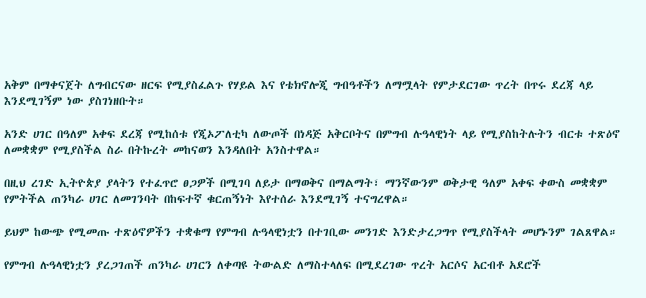አቅም በማቀናጀት ለግብርናው ዘርፍ የሚያስፈልጉ የሃይል እና የቴክኖሎጂ ግብዓቶችን ለማሟላት የምታደርገው ጥረት በጥሩ ደረጃ ላይ እንደሚገኝም ነው ያስገነዘቡት።

አንድ ሀገር በዓለም አቀፍ ደረጃ የሚከሰቱ የጂኦፖለቲካ ለውጦች በነዳጅ አቅርቦትና በምግብ ሉዓላዊነት ላይ የሚያስከትሉትን ብርቱ ተጽዕኖ ለመቋቋም የሚያስችል ስራ በትኩረት መከናወን እንዳለበት አንስተዋል።

በዚህ ረገድ ኢትዮጵያ ያላትን የተፈጥሮ ፀጋዎች በሚገባ ለይታ በማወቅና በማልማት፣ ማንኛውንም ወቅታዊ ዓለም አቀፍ ቀውስ መቋቋም የምትችል ጠንካራ ሀገር ለመገንባት በከፍተኛ ቁርጠኝነት እየተሰራ እንደሚገኝ ተናግረዋል።

ይህም ከውጭ የሚመጡ ተጽዕኖዎችን ተቋቁማ የምግብ ሉዓላዊነቷን በተገቢው መንገድ እንድታረጋግጥ የሚያስችላት መሆኑንም ገልጸዋል።

የምግብ ሉዓላዊነቷን ያረጋገጠች ጠንካራ ሀገርን ለቀጣዩ ትውልድ ለማስተላለፍ በሚደረገው ጥረት አርሶና አርብቶ አደሮች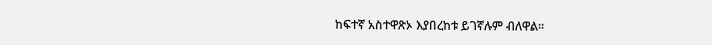ከፍተኛ አስተዋጽኦ እያበረከቱ ይገኛሉም ብለዋል።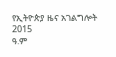የኢትዮጵያ ዜና አገልግሎት
2015
ዓ.ም